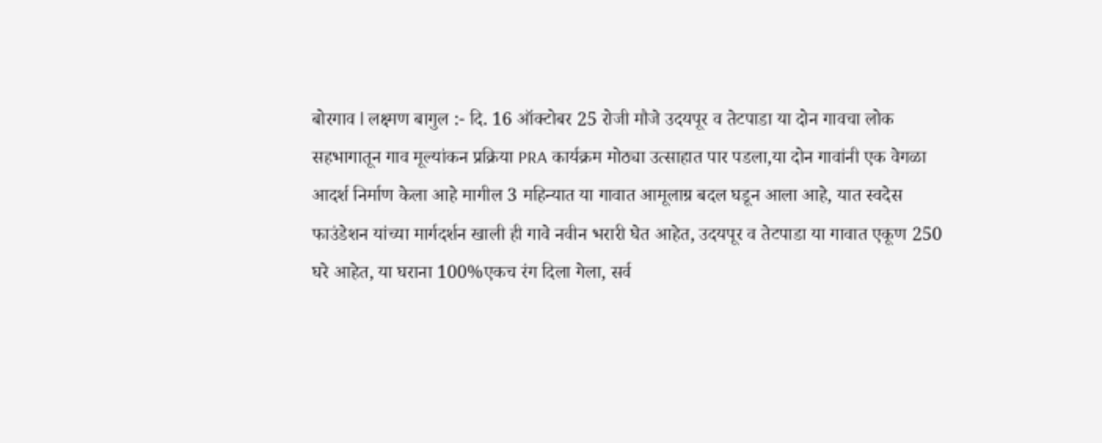बोरगाव l लक्ष्मण बागुल :- दि. 16 ऑक्टोबर 25 रोजी मौजे उदयपूर व तेटपाडा या दोन गावचा लोक सहभागातून गाव मूल्यांकन प्रक्रिया PRA कार्यक्रम मोठ्या उत्साहात पार पडला,या दोन गावांनी एक वेगळा आदर्श निर्माण केला आहे मागील 3 महिन्यात या गावात आमूलाग्र बदल घडून आला आहे, यात स्वदेस फाउंडेशन यांच्या मार्गदर्शन खाली ही गावे नवीन भरारी घेत आहेत, उदयपूर व तेटपाडा या गावात एकूण 250 घरे आहेत, या घराना 100%एकच रंग दिला गेला, सर्व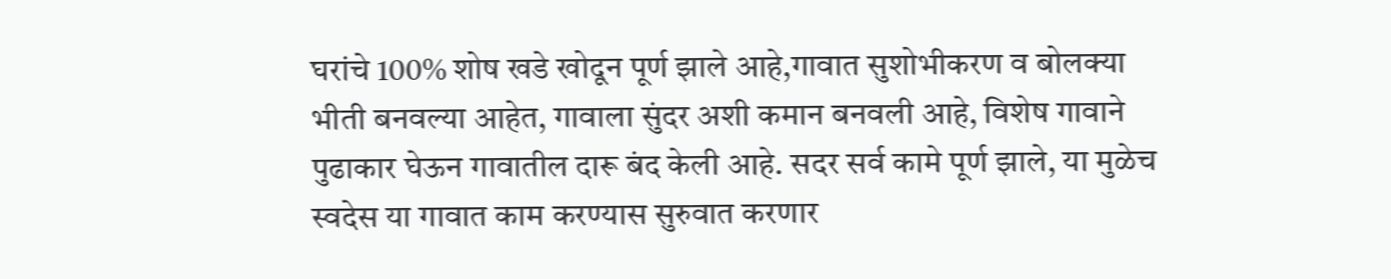घरांचे 100% शोष खडे खोदून पूर्ण झाले आहे,गावात सुशोभीकरण व बोलक्या भीती बनवल्या आहेत, गावाला सुंदर अशी कमान बनवली आहे, विशेष गावाने पुढाकार घेऊन गावातील दारू बंद केली आहे. सदर सर्व कामे पूर्ण झाले, या मुळेच स्वदेस या गावात काम करण्यास सुरुवात करणार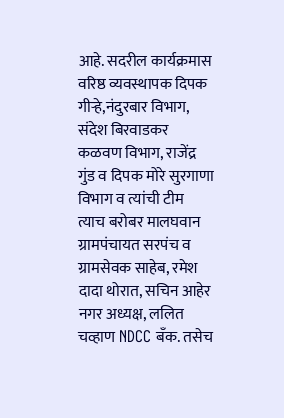आहे. सदरील कार्यक्रमास वरिष्ठ व्यवस्थापक दिपक गीऱ्हे,नंदुरबार विभाग, संदेश बिरवाडकर कळवण विभाग, राजेंद्र गुंड व दिपक मोरे सुरगाणा विभाग व त्यांची टीम त्याच बरोबर मालघवान ग्रामपंचायत सरपंच व ग्रामसेवक साहेब, रमेश दादा थोरात, सचिन आहेर नगर अध्यक्ष, ललित चव्हाण NDCC बँक. तसेच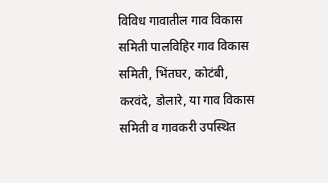विविध गावातील गाव विकास समिती पालविहिर गाव विकास समिती, भिंतघर, कोटंबी, करवंदे, डोलारे, या गाव विकास समिती व गावकरी उपस्थित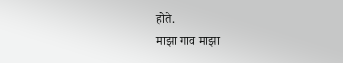होते.
माझा गाव माझा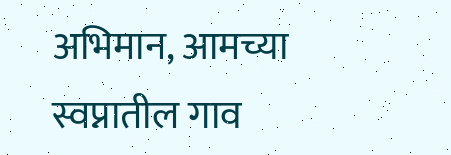अभिमान, आमच्या स्वप्नातील गाव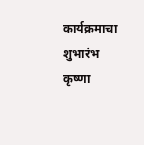कार्यक्रमाचा शुभारंभ
कृष्णा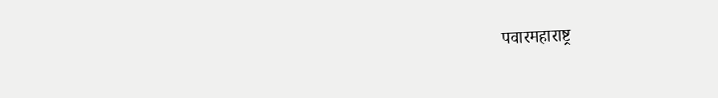पवारमहाराष्ट्र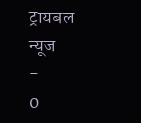ट्रायबल न्यूज
-
0